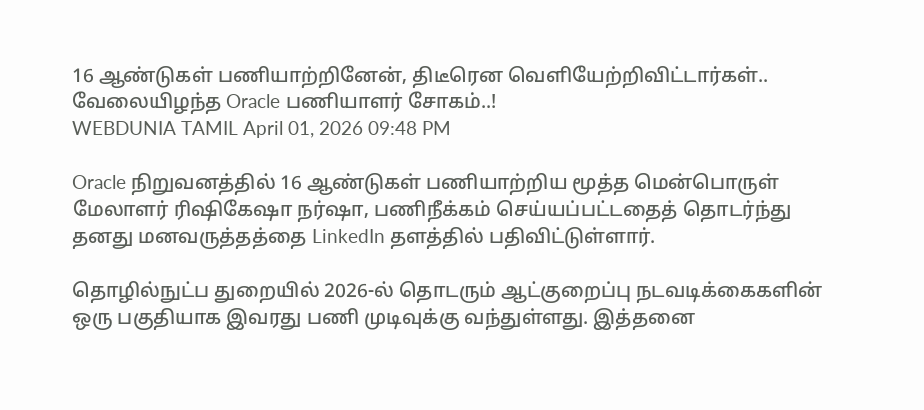16 ஆண்டுகள் பணியாற்றினேன், திடீரென வெளியேற்றிவிட்டார்கள்.. வேலையிழந்த Oracle பணியாளர் சோகம்..!
WEBDUNIA TAMIL April 01, 2026 09:48 PM

Oracle நிறுவனத்தில் 16 ஆண்டுகள் பணியாற்றிய மூத்த மென்பொருள் மேலாளர் ரிஷிகேஷா நர்ஷா, பணிநீக்கம் செய்யப்பட்டதைத் தொடர்ந்து தனது மனவருத்தத்தை LinkedIn தளத்தில் பதிவிட்டுள்ளார்.

தொழில்நுட்ப துறையில் 2026-ல் தொடரும் ஆட்குறைப்பு நடவடிக்கைகளின் ஒரு பகுதியாக இவரது பணி முடிவுக்கு வந்துள்ளது. இத்தனை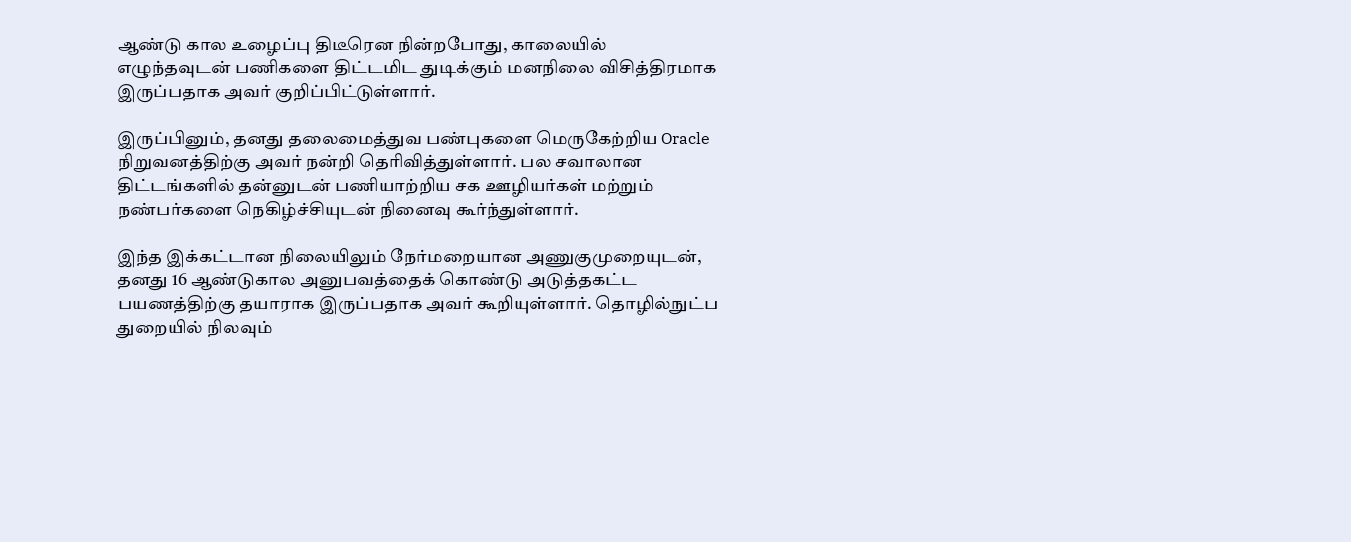ஆண்டு கால உழைப்பு திடீரென நின்றபோது, காலையில் எழுந்தவுடன் பணிகளை திட்டமிட துடிக்கும் மனநிலை விசித்திரமாக இருப்பதாக அவர் குறிப்பிட்டுள்ளார்.

இருப்பினும், தனது தலைமைத்துவ பண்புகளை மெருகேற்றிய Oracle நிறுவனத்திற்கு அவர் நன்றி தெரிவித்துள்ளார். பல சவாலான திட்டங்களில் தன்னுடன் பணியாற்றிய சக ஊழியர்கள் மற்றும் நண்பர்களை நெகிழ்ச்சியுடன் நினைவு கூர்ந்துள்ளார்.

இந்த இக்கட்டான நிலையிலும் நேர்மறையான அணுகுமுறையுடன், தனது 16 ஆண்டுகால அனுபவத்தைக் கொண்டு அடுத்தகட்ட பயணத்திற்கு தயாராக இருப்பதாக அவர் கூறியுள்ளார். தொழில்நுட்ப துறையில் நிலவும்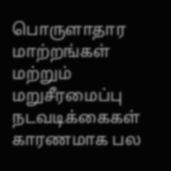பொருளாதார மாற்றங்கள் மற்றும் மறுசீரமைப்பு நடவடிக்கைகள் காரணமாக பல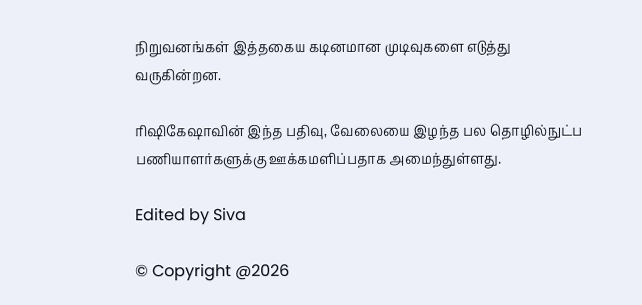நிறுவனங்கள் இத்தகைய கடினமான முடிவுகளை எடுத்து வருகின்றன.

ரிஷிகேஷாவின் இந்த பதிவு, வேலையை இழந்த பல தொழில்நுட்ப பணியாளர்களுக்கு ஊக்கமளிப்பதாக அமைந்துள்ளது.

Edited by Siva

© Copyright @2026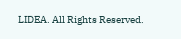LIDEA. All Rights Reserved.